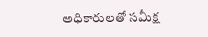అధికారులతో సమీక్ష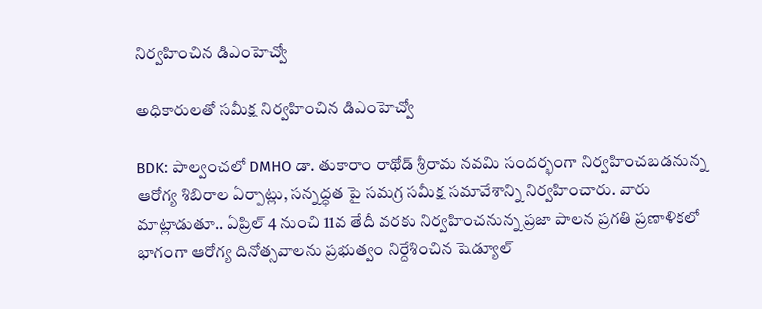నిర్వహించిన డిఎంహెచ్వో

అధికారులతో సమీక్ష నిర్వహించిన డిఎంహెచ్వో

BDK: పాల్వంచలో DMHO డా. తుకారాం రాథోడ్ శ్రీరామ నవమి సందర్భంగా నిర్వహించబడనున్న ఆరోగ్య శిబిరాల ఏర్పాట్లు, సన్నద్ధత పై సమగ్ర సమీక్ష సమావేశాన్ని నిర్వహించారు. వారు మాట్లాడుతూ.. ఏప్రిల్ 4 నుంచి 11వ తేదీ వరకు నిర్వహించనున్న ప్రజా పాలన ప్రగతి ప్రణాళికలో భాగంగా ఆరోగ్య దినోత్సవాలను ప్రభుత్వం నిర్దేశించిన షెడ్యూల్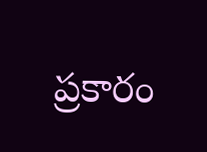ప్రకారం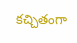కచ్చితంగా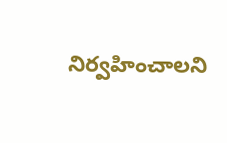నిర్వహించాలని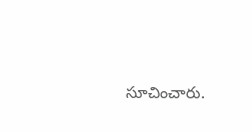సూచించారు.